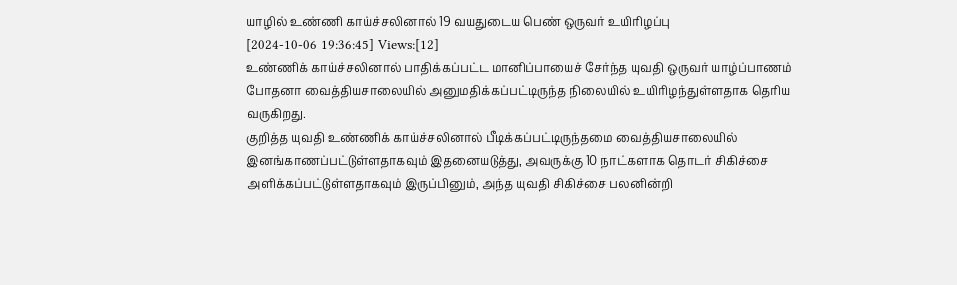யாழில் உண்ணி காய்ச்சலினால் 19 வயதுடைய பெண் ஒருவர் உயிரிழப்பு
[2024-10-06 19:36:45] Views:[12]
உண்ணிக் காய்ச்சலினால் பாதிக்கப்பட்ட மானிப்பாயைச் சேர்ந்த யுவதி ஒருவர் யாழ்ப்பாணம் போதனா வைத்தியசாலையில் அனுமதிக்கப்பட்டிருந்த நிலையில் உயிரிழந்துள்ளதாக தெரிய வருகிறது.
குறித்த யுவதி உண்ணிக் காய்ச்சலினால் பீடிக்கப்பட்டிருந்தமை வைத்தியசாலையில் இனங்காணப்பட்டுள்ளதாகவும் இதனையடுத்து, அவருக்கு 10 நாட்களாக தொடர் சிகிச்சை அளிக்கப்பட்டுள்ளதாகவும் இருப்பினும், அந்த யுவதி சிகிச்சை பலனின்றி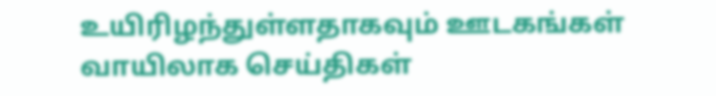உயிரிழந்துள்ளதாகவும் ஊடகங்கள் வாயிலாக செய்திகள்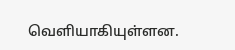வெளியாகியுள்ளன.